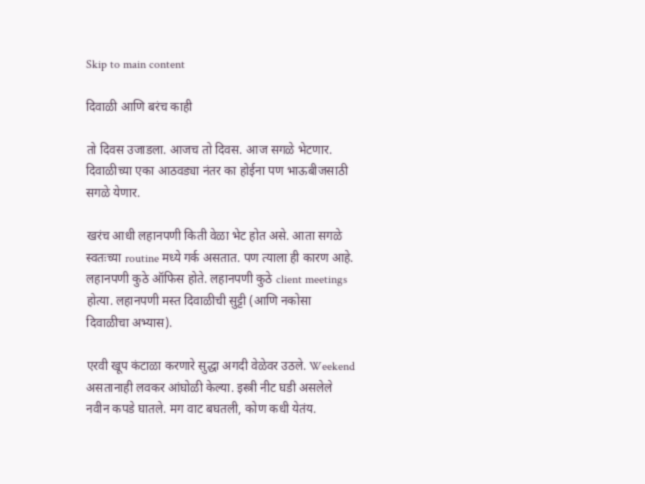Skip to main content

दिवाळी आणि बरंच काही

तो दिवस उजाडला. आजच तो दिवस. आज सगळे भेटणार. दिवाळीच्या एका आठवड्या नंतर का होईना पण भाऊबीजसाठी सगळे येणार.

खरंच आधी लहानपणी किती वेळा भेट होत असे. आता सगळे स्वतःच्या routine मध्ये गर्क असतात. पण त्याला ही कारण आहे. लहानपणी कुठे ऑफिस होते. लहानपणी कुठे client meetings होत्या. लहानपणी मस्त दिवाळीची सुट्टी (आणि नकोसा दिवाळीचा अभ्यास).

एरवी खूप कंटाळा करणारे सुद्धा अगदी वेळेवर उठले. Weekend असतानाही लवकर आंघोळी केल्या. इस्त्री नीट घडी असलेले नवीन कपडे घातले. मग वाट बघतली, कोण कधी येतंय.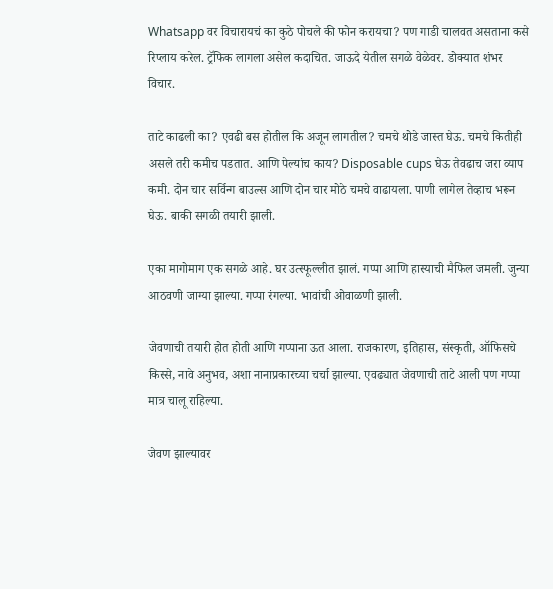Whatsapp वर विचारायचं का कुठे पोचले की फोन करायचा? पण गाडी चालवत असताना कसे रिप्लाय करेल. ट्रॅफिक लागला असेल कदाचित. जाऊदे येतील सगळे वेळेवर. डोक्यात शंभर विचार.

ताटे काढली का? एवढी बस होतील कि अजून लागतील? चमचे थोडे जास्त घेऊ. चमचे कितीही असले तरी कमीच पडतात. आणि पेल्यांच काय? Disposable cups घेऊ तेवढाच जरा व्याप कमी. दोन चार सर्विन्ग बाउल्स आणि दोन चार मोठे चमचे वाढायला. पाणी लागेल तेव्हाच भरून घेऊ. बाकी सगळी तयारी झाली.

एका मागोमाग एक सगळे आहे. घर उत्स्फूल्लीत झालं. गप्पा आणि हास्याची मैफिल जमली. जुन्या आठवणी जाग्या झाल्या. गप्पा रंगल्या. भावांची ओवाळणी झाली.

जेवणाची तयारी होत होती आणि गप्पाना ऊत आला. राजकारण, इतिहास, संस्कृती, ऑफिसचे किस्से, नावे अनुभव, अशा नानाप्रकारच्या चर्चा झाल्या. एवढ्यात जेवणाची ताटे आली पण गप्पा मात्र चालू राहिल्या.

जेवण झाल्यावर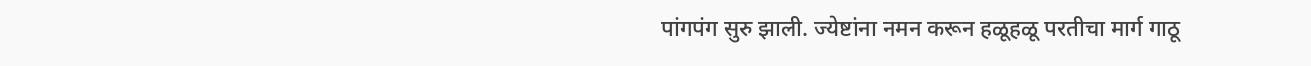पांगपंग सुरु झाली. ज्येष्टांना नमन करून हळूहळू परतीचा मार्ग गाठू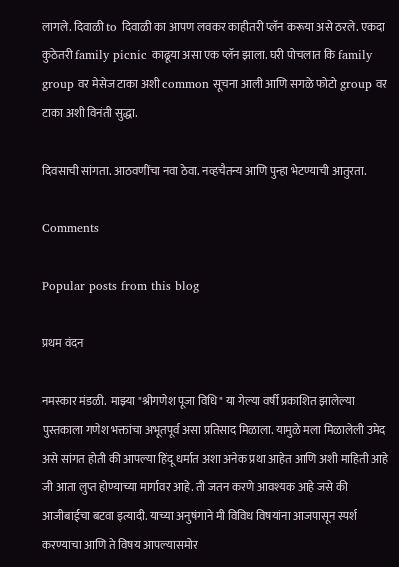लागले. दिवाळी to दिवाळी का आपण लवकर काहीतरी प्लॅन करूया असे ठरले. एकदा कुठेतरी family picnic काढूया असा एक प्लॅन झाला. घरी पोचलात कि family group वर मेसेज टाका अशी common सूचना आली आणि सगळे फोटो group वर टाका अशी विनंती सुद्धा.

दिवसाची सांगता. आठवणींचा नवा ठेवा. नव्हचैतन्य आणि पुन्हा भेटण्याची आतुरता.

Comments

Popular posts from this blog

प्रथम वंदन

नमस्कार मंडळी.  माझ्या "श्रीगणेश पूजा विधि" या गेल्या वर्षी प्रकाशित झालेल्या पुस्तकाला गणेश भक्तांचा अभूतपूर्व असा प्रतिसाद मिळाला. यामुळे मला मिळालेली उमेद असे सांगत होती की आपल्या हिंदू धर्मात अशा अनेक प्रथा आहेत आणि अशी माहिती आहे जी आता लुप्त होण्याच्या मार्गावर आहे. ती जतन करणे आवश्यक आहे जसे की आजीबाईचा बटवा इत्यादी. याच्या अनुषंगाने मी विविध विषयांना आजपासून स्पर्श करण्याचा आणि ते विषय आपल्यासमोर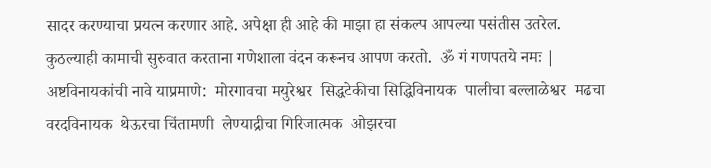सादर करण्याचा प्रयत्न करणार आहे. अपेक्षा ही आहे की माझा हा संकल्प आपल्या पसंतीस उतरेल. कुठल्याही कामाची सुरुवात करताना गणेशाला वंदन करूनच आपण करतो.  ॐ गं गणपतये नमः | अष्टविनायकांची नावे याप्रमाणे:  मोरगावचा मयुरेश्वर  सिद्धटेकीचा सिद्धिविनायक  पालीचा बल्लाळेश्वर  मढचा वरदविनायक  थेऊरचा चिंतामणी  लेण्याद्रीचा गिरिजात्मक  ओझरचा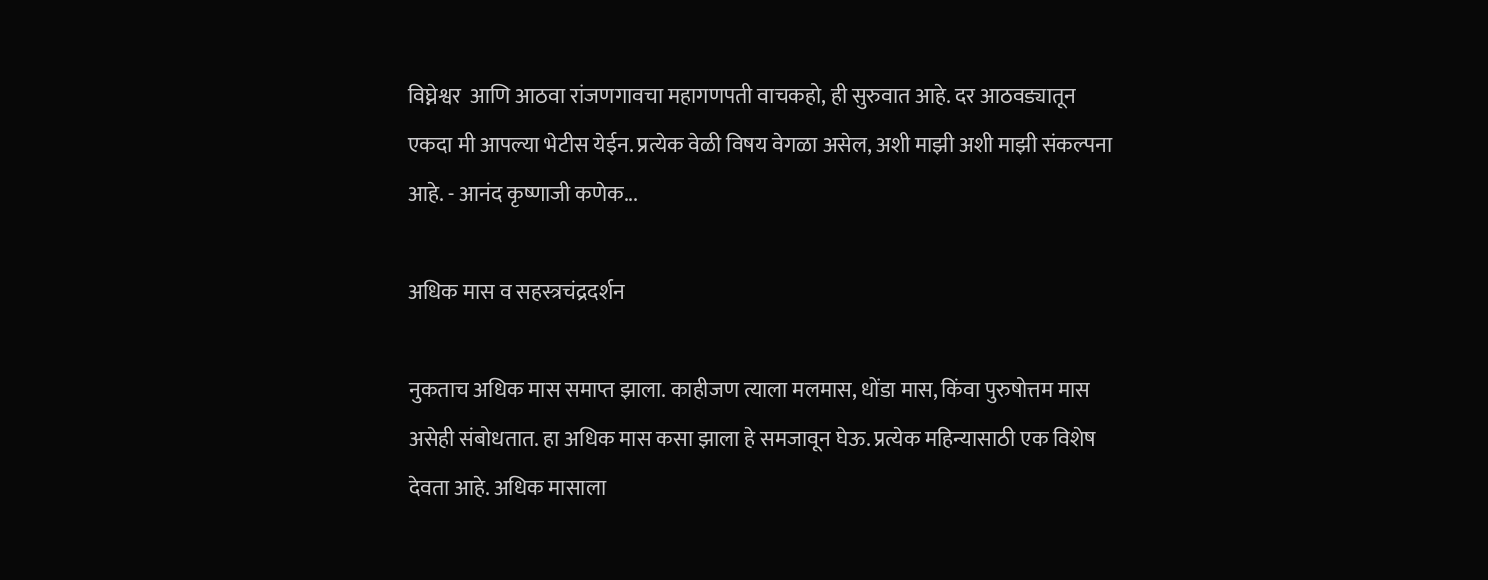विघ्नेश्वर  आणि आठवा रांजणगावचा महागणपती वाचकहो, ही सुरुवात आहे. दर आठवड्यातून एकदा मी आपल्या भेटीस येईन. प्रत्येक वेळी विषय वेगळा असेल, अशी माझी अशी माझी संकल्पना आहे. - आनंद कृष्णाजी कणेक...

अधिक मास व सहस्त्रचंद्रदर्शन

नुकताच अधिक मास समाप्त झाला. काहीजण त्याला मलमास, धोंडा मास, किंवा पुरुषोत्तम मास असेही संबोधतात. हा अधिक मास कसा झाला हे समजावून घेऊ. प्रत्येक महिन्यासाठी एक विशेष देवता आहे. अधिक मासाला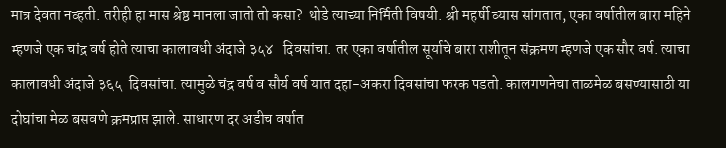मात्र देवता नव्हती. तरीही हा मास श्रेष्ठ मानला जातो तो कसा?  थोडे त्याच्या निर्मिती विषयी. श्री महर्षी व्यास सांगतात, एका वर्षातील बारा महिने म्हणजे एक चांद्र वर्ष होते त्याचा कालावधी अंदाजे ३५४   दिवसांचा. तर एका वर्षातील सूर्याचे बारा राशीतून संक्रमण म्हणजे एक सौर वर्ष. त्याचा कालावधी अंदाजे ३६५  दिवसांचा. त्यामुळे चंद्र वर्ष व सौर्य वर्ष यात दहा-अकरा दिवसांचा फरक पडतो. कालगणनेचा ताळमेळ बसण्यासाठी या दोघांचा मेळ बसवणे क्रमप्राप्त झाले. साधारण दर अडीच वर्षात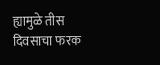ह्यामुळे तीस दिवसाचा फरक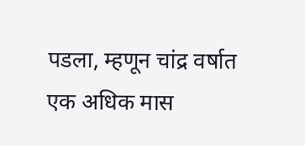पडला, म्हणून चांद्र वर्षात एक अधिक मास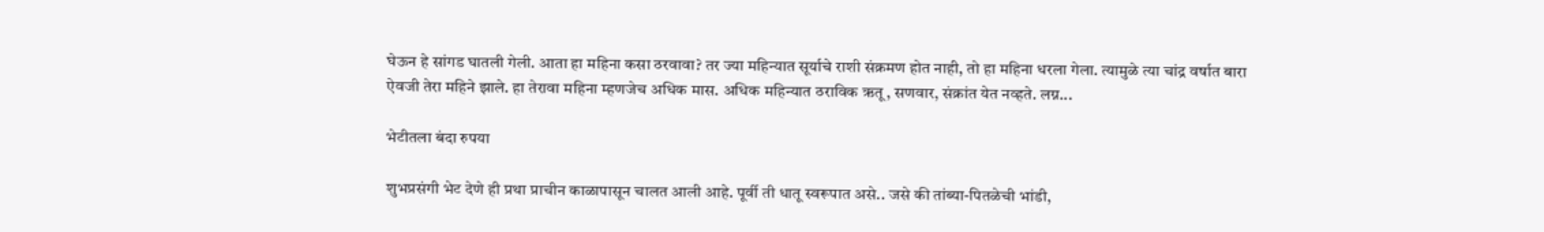घेऊन हे सांगड घातली गेली. आता हा महिना कसा ठरवावा? तर ज्या महिन्यात सूर्याचे राशी संक्रमण होत नाही, तो हा महिना धरला गेला. त्यामुळे त्या चांद्र वर्षात बारा ऐवजी तेरा महिने झाले. हा तेरावा महिना म्हणजेच अधिक मास. अधिक महिन्यात ठराविक ऋतू, सणवार, संक्रांत येत नव्हते. लग्न...

भेटीतला बंदा रुपया

शुभप्रसंगी भेट देणे ही प्रथा प्राचीन काळापासून चालत आली आहे. पूर्वी ती धातू स्वरूपात असे.. जसे की तांब्या-पितळेची भांडी,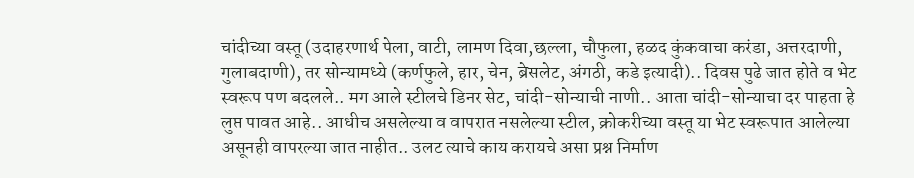चांदीच्या वस्तू (उदाहरणार्थ पेला, वाटी, लामण दिवा,छल्ला, चौफुला, हळद कुंकवाचा करंडा, अत्तरदाणी, गुलाबदाणी), तर सोन्यामध्ये (कर्णफुले, हार, चेन, ब्रेसलेट, अंगठी, कडे इत्यादी).. दिवस पुढे जात होते व भेट स्वरूप पण बदलले.. मग आले स्टीलचे डिनर सेट, चांदी-सोन्याची नाणी.. आता चांदी-सोन्याचा दर पाहता हे लुप्त पावत आहे.. आधीच असलेल्या व वापरात नसलेल्या स्टील, क्रोकरीच्या वस्तू या भेट स्वरूपात आलेल्या असूनही वापरल्या जात नाहीत.. उलट त्याचे काय करायचे असा प्रश्न निर्माण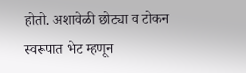होतो. अशावेळी छोट्या व टोकन स्वरूपात भेट म्हणून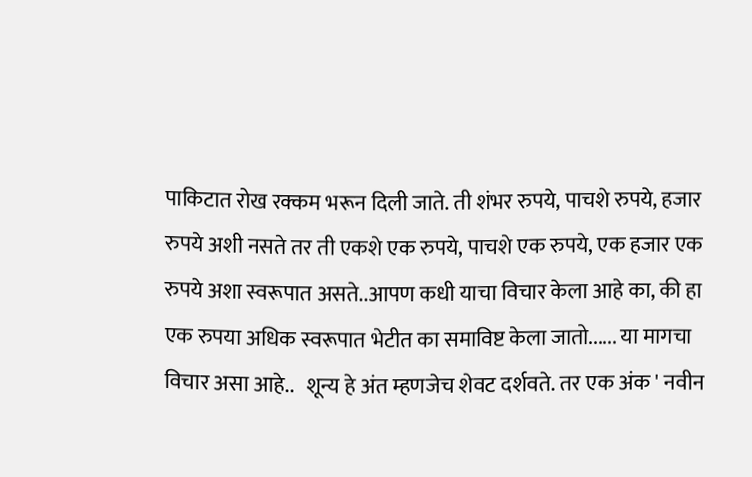पाकिटात रोख रक्कम भरून दिली जाते. ती शंभर रुपये, पाचशे रुपये, हजार रुपये अशी नसते तर ती एकशे एक रुपये, पाचशे एक रुपये, एक हजार एक रुपये अशा स्वरूपात असते..आपण कधी याचा विचार केला आहे का, की हा एक रुपया अधिक स्वरूपात भेटीत का समाविष्ट केला जातो...... या मागचा विचार असा आहे..   शून्य हे अंत म्हणजेच शेवट दर्शवते. तर एक अंक ' नवीन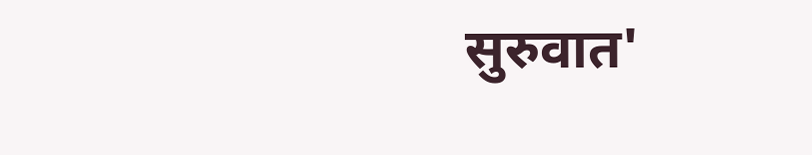सुरुवात'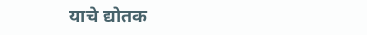याचे द्योतक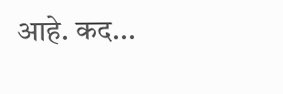आहे. कद...